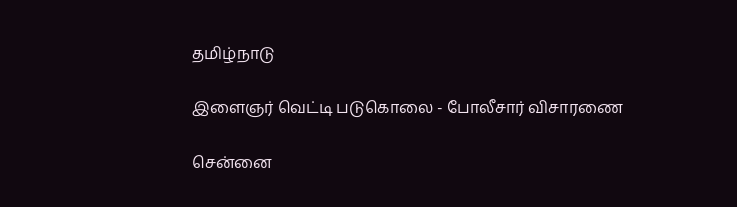தமிழ்நாடு

இளைஞர் வெட்டி படுகொலை - போலீசார் விசாரணை

சென்னை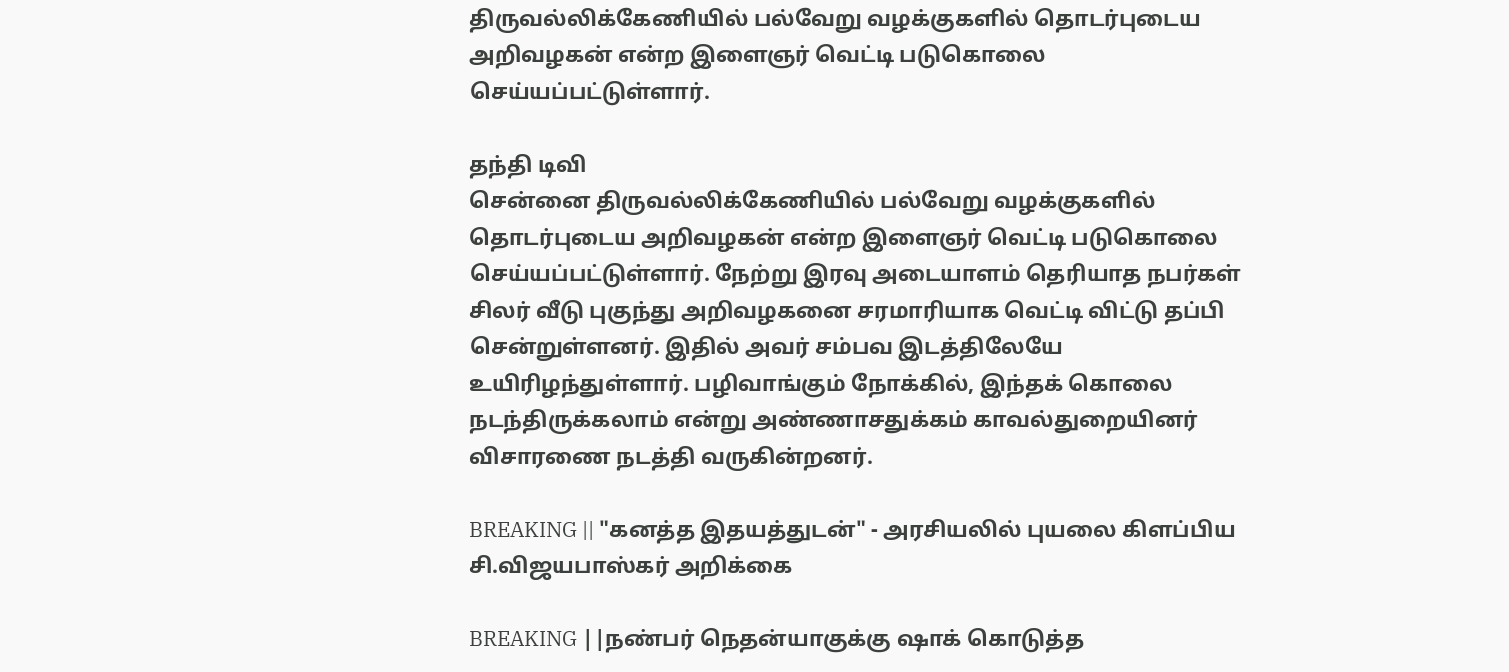திருவல்லிக்கேணியில் பல்வேறு வழக்குகளில் தொடர்புடைய அறிவழகன் என்ற இளைஞர் வெட்டி படுகொலை செய்யப்பட்டுள்ளார்.

தந்தி டிவி
சென்னை திருவல்லிக்கேணியில் பல்வேறு வழக்குகளில் தொடர்புடைய அறிவழகன் என்ற இளைஞர் வெட்டி படுகொலை செய்யப்பட்டுள்ளார். நேற்று இரவு அடையாளம் தெரியாத நபர்கள் சிலர் வீடு புகுந்து அறிவழகனை சரமாரியாக வெட்டி விட்டு தப்பி சென்றுள்ளனர். இதில் அவர் சம்பவ இடத்திலேயே உயிரிழந்துள்ளார். பழிவாங்கும் நோக்கில், இந்தக் கொலை நடந்திருக்கலாம் என்று அண்ணாசதுக்கம் காவல்துறையினர் விசாரணை நடத்தி வருகின்றனர்.

BREAKING || "கனத்த இதயத்துடன்" - அரசியலில் புயலை கிளப்பிய சி.விஜயபாஸ்கர் அறிக்கை

BREAKING ||நண்பர் நெதன்யாகுக்கு ஷாக் கொடுத்த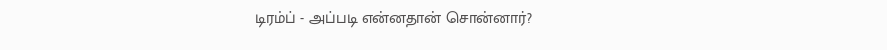டிரம்ப் - அப்படி என்னதான் சொன்னார்?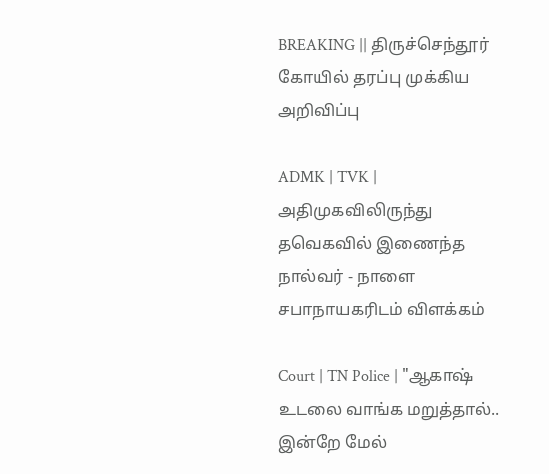BREAKING || திருச்செந்தூர் கோயில் தரப்பு முக்கிய அறிவிப்பு

ADMK | TVK | அதிமுகவிலிருந்து தவெகவில் இணைந்த நால்வர் - நாளை சபாநாயகரிடம் விளக்கம்

Court | TN Police | "ஆகாஷ் உடலை வாங்க மறுத்தால்.. இன்றே மேல்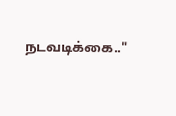நடவடிக்கை.."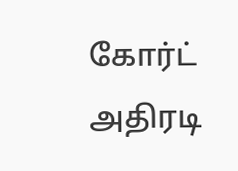கோர்ட் அதிரடி